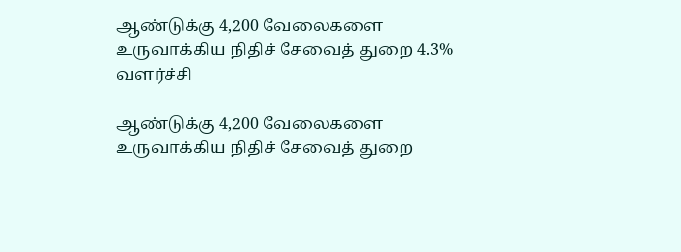ஆண்டுக்கு 4,200 வேலைகளை உருவாக்கிய நிதிச் சேவைத் துறை 4.3% வளர்ச்சி

ஆண்டுக்கு 4,200 வேலைகளை உருவாக்கிய நிதிச் சேவைத் துறை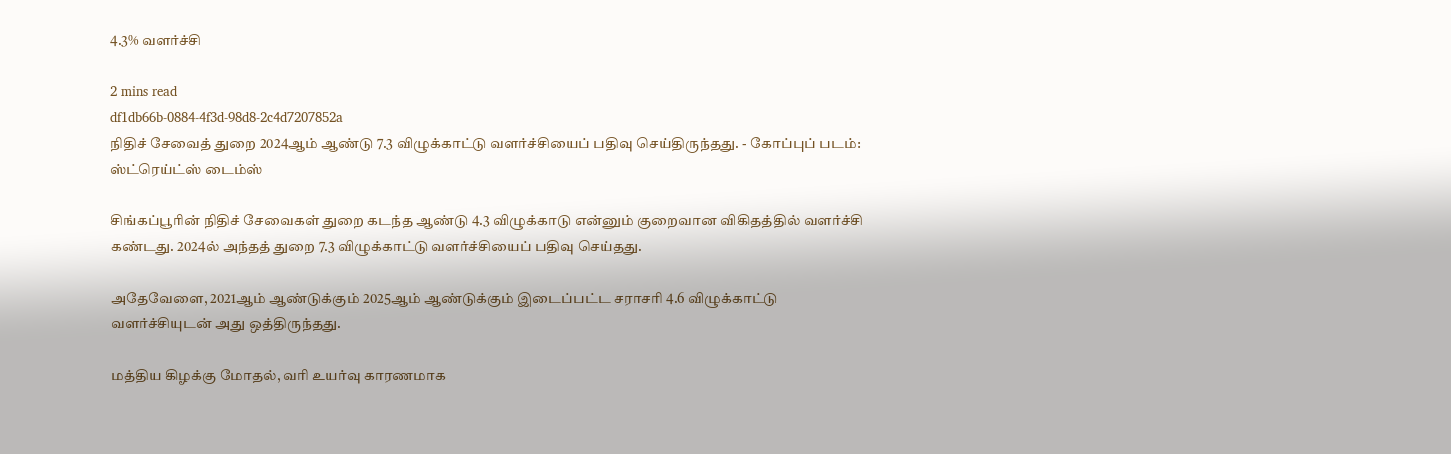4.3% வளர்ச்சி

2 mins read
df1db66b-0884-4f3d-98d8-2c4d7207852a
நிதிச் சேவைத் துறை 2024ஆம் ஆண்டு 7.3 விழுக்காட்டு வளர்ச்சியைப் பதிவு செய்திருந்தது. - கோப்புப் படம்: ஸ்ட்ரெய்ட்ஸ் டைம்ஸ்

சிங்கப்பூரின் நிதிச் சேவைகள் துறை கடந்த ஆண்டு 4.3 விழுக்காடு என்னும் குறைவான விகிதத்தில் வளர்ச்சி கண்டது. 2024ல் அந்தத் துறை 7.3 விழுக்காட்டு வளர்ச்சியைப் பதிவு செய்தது.

அதேவேளை, 2021ஆம் ஆண்டுக்கும் 2025ஆம் ஆண்டுக்கும் இடைப்பட்ட சராசரி 4.6 விழுக்காட்டு வளர்ச்சியுடன் அது ஒத்திருந்தது.

மத்திய கிழக்கு மோதல், வரி உயர்வு காரணமாக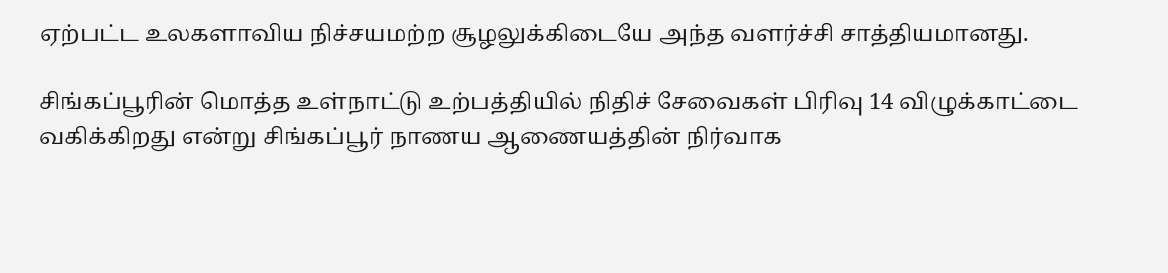ஏற்பட்ட உலகளாவிய நிச்சயமற்ற சூழலுக்கிடையே அந்த வளர்ச்சி சாத்தியமானது.

சிங்கப்பூரின் மொத்த உள்நாட்டு உற்பத்தியில் நிதிச் சேவைகள் பிரிவு 14 விழுக்காட்டை வகிக்கிறது என்று சிங்கப்பூர் நாணய ஆணையத்தின் நிர்வாக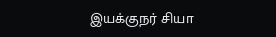இயக்குநர் சியா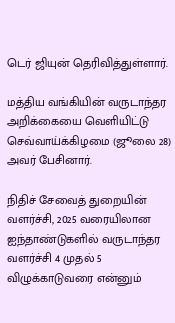டெர் ஜியுன் தெரிவித்துள்ளார்.

மத்திய வங்கியின் வருடாந்தர அறிக்கையை வெளியிட்டு செவ்வாய்க்கிழமை (ஜூலை 28) அவர் பேசினார்.

நிதிச் சேவைத் துறையின் வளர்ச்சி, 2025 வரையிலான ஐந்தாண்டுகளில் வருடாந்தர வளர்ச்சி 4 முதல் 5 விழுக்காடுவரை என்னும்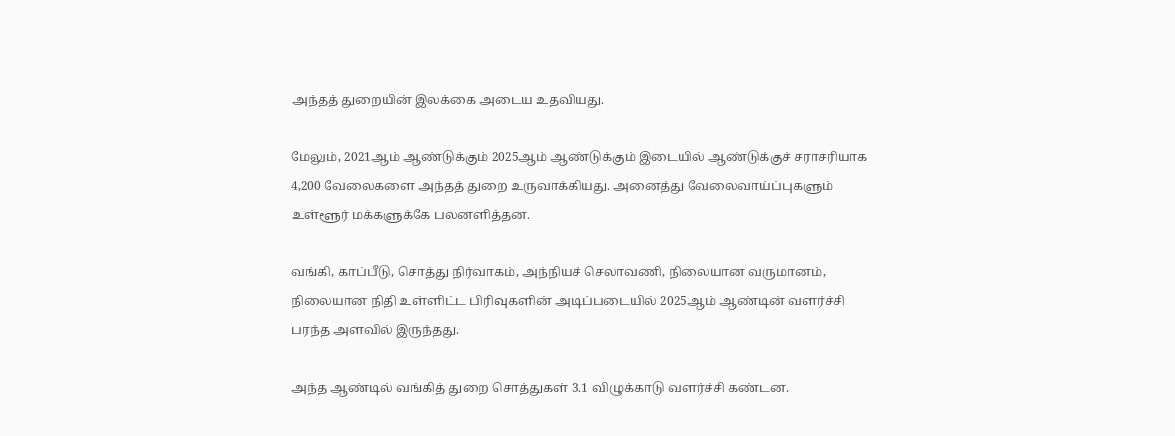அந்தத் துறையின் இலக்கை அடைய உதவியது.

மேலும், 2021ஆம் ஆண்டுக்கும் 2025ஆம் ஆண்டுக்கும் இடையில் ஆண்டுக்குச் சராசரியாக 4,200 வேலைகளை அந்தத் துறை உருவாக்கியது. அனைத்து வேலைவாய்ப்புகளும் உள்ளூர் மக்களுக்கே பலனளித்தன.

வங்கி, காப்பீடு, சொத்து நிர்வாகம், அந்நியச் செலாவணி, நிலையான வருமானம், நிலையான நிதி உள்ளிட்ட பிரிவுகளின் அடிப்படையில் 2025ஆம் ஆண்டின் வளர்ச்சி பரந்த அளவில் இருந்தது.

அந்த ஆண்டில் வங்கித் துறை சொத்துகள் 3.1 விழுக்காடு வளர்ச்சி கண்டன.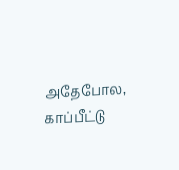அதேபோல, காப்பீட்டு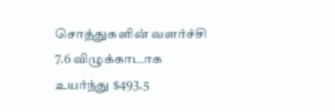சொத்துகளின் வளர்ச்சி 7.6 விழுக்காடாக உயர்ந்து $493.5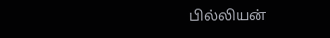பில்லியன்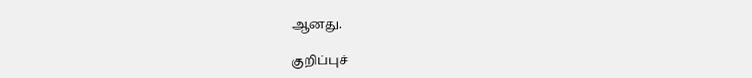ஆனது.

குறிப்புச்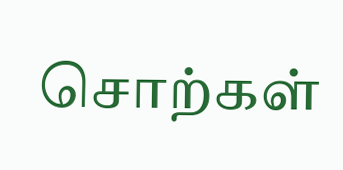சொற்கள்